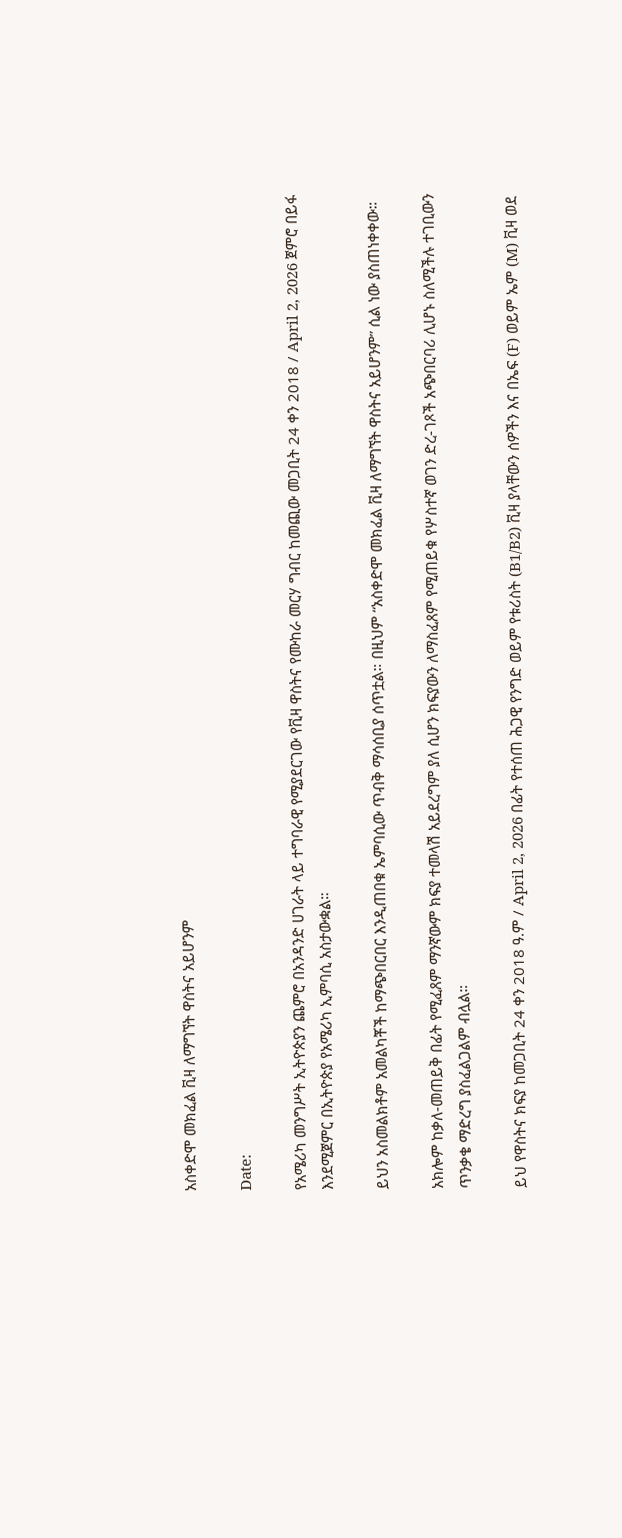አስቀድሞ መክፈል ቪዛ ለማግኘት ዋስትና አይሆንም

Date:

የአሜሪካ መንግሥት ኢትዮጵያን ጨምሮ በአንዳንድ ሀገራት ላይ ተግባራዊ የሚያደርገው የቪዛ ዋስትና የሙከራ መርሃ ግብር ከመጪው መጋቢት 24 ቀን 2018 / April 2, 2026 ጀምሮ በይፋ እንደሚጀምር በኢትዮጵያ የአሜሪካ ኢምባሲ አስታውቋል።

ይህን አስመልክቶም አመልካቾች ከማጭበርበር እንዲጠበቁ ኤምባሲው ጥብቅ ማሳሰቢያ ሰጥቷል። በዚህም “አስቀድሞ መክፈል ቪዛ ለማግኘት ዋስትና አይሆንም” ሲል ነው ያስጠነቀቀው።

አክሎም ከቃለ-መጠይቅ በፊት የሚፈጸም ማንኛውም ክፍያ ተመላሽ አይደረግም ያለ ሲሆን ክፍያውን ለማስፈጸም የሚጠይቁ የሦስተኛ ወገን ድረ-ገጾች አጭበርባሪ ሊሆኑ ስለሚችሉ ተገቢውን ጥንቃቄ ማድረግ ያስፈልጋልም ብሏል።

ይህ የዋስትና ክፍያ ከመጋቢት 24 ቀን 2018 ዓ.ም / April 2, 2026 በፊት የተሰጠ ሕጋዊ የንግድ ወይም የቱሪስት (B1/B2) ቪዛ ያላቸውን ሰዎችን እና በኤፍ (F) ወይም ኤም (M) ቪዛ ወደ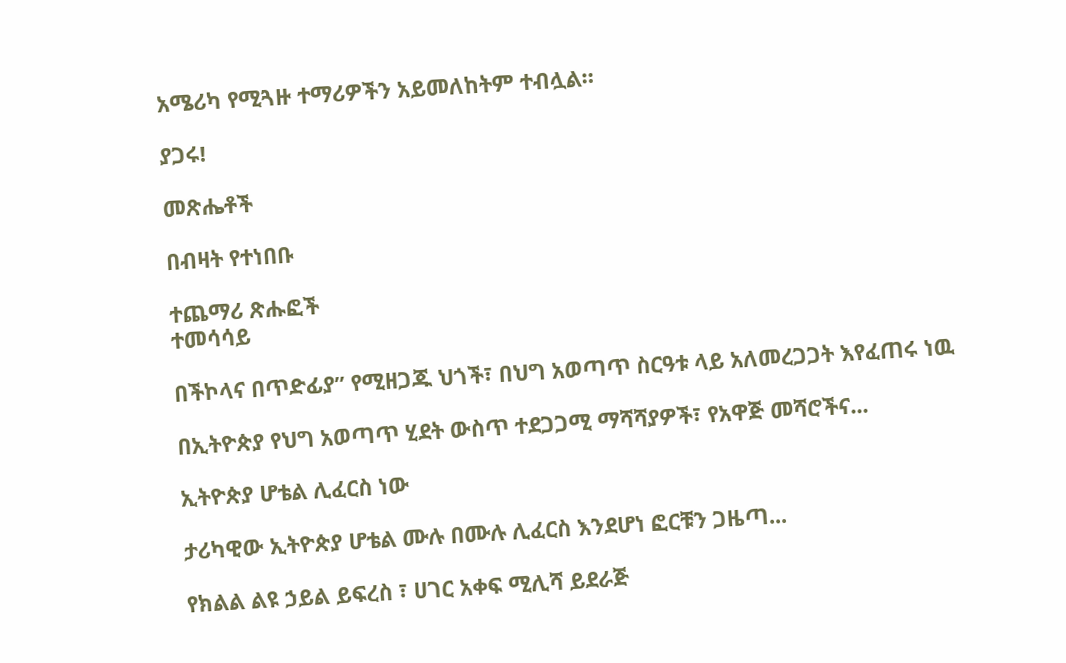አሜሪካ የሚጓዙ ተማሪዎችን አይመለከትም ተብሏል።

ያጋሩ!

መጽሔቶች

በብዛት የተነበቡ

ተጨማሪ ጽሑፎች
ተመሳሳይ

በችኮላና በጥድፊያ” የሚዘጋጁ ህጎች፣ በህግ አወጣጥ ስርዓቱ ላይ አለመረጋጋት እየፈጠሩ ነዉ

በኢትዮጵያ የህግ አወጣጥ ሂደት ውስጥ ተደጋጋሚ ማሻሻያዎች፣ የአዋጅ መሻሮችና...

ኢትዮጵያ ሆቴል ሊፈርስ ነው

ታሪካዊው ኢትዮጵያ ሆቴል ሙሉ በሙሉ ሊፈርስ እንደሆነ ፎርቹን ጋዜጣ...

የክልል ልዩ ኃይል ይፍረስ ፣ ሀገር አቀፍ ሚሊሻ ይደራጅ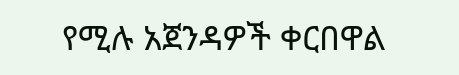የሚሉ አጀንዳዎች ቀርበዋል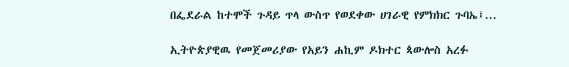በፌደራል ከተሞች ጉዳይ ጥላ ውስጥ የወደቀው ሀገራዊ የምክክር ጉባኤ፤...

ኢትዮጵያዊዉ የመጀመሪያው የአይን ሐኪም ዶክተር ጳውሎስ አረፉ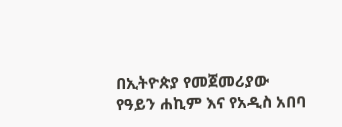በኢትዮጵያ የመጀመሪያው የዓይን ሐኪም እና የአዲስ አበባ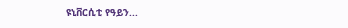ዩኒቨርሲቲ የዓይን...